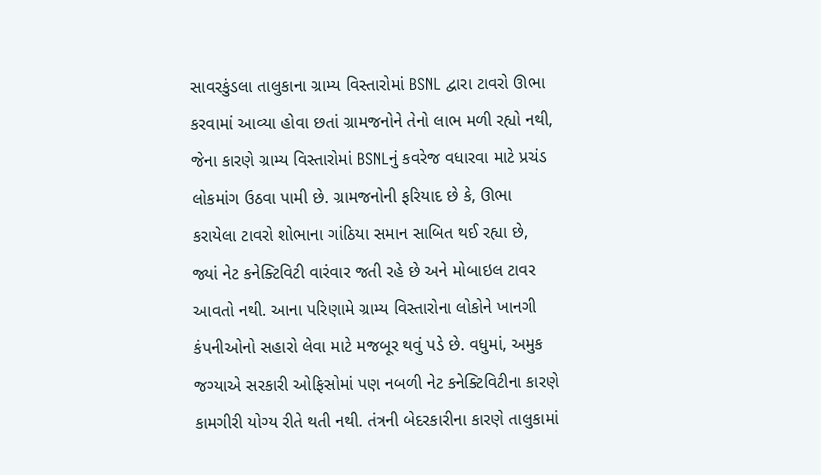સાવરકુંડલા તાલુકાના ગ્રામ્ય વિસ્તારોમાં BSNL દ્વારા ટાવરો ઊભા કરવામાં આવ્યા હોવા છતાં ગ્રામજનોને તેનો લાભ મળી રહ્યો નથી, જેના કારણે ગ્રામ્ય વિસ્તારોમાં BSNLનું કવરેજ વધારવા માટે પ્રચંડ લોકમાંગ ઉઠવા પામી છે. ગ્રામજનોની ફરિયાદ છે કે, ઊભા કરાયેલા ટાવરો શોભાના ગાંઠિયા સમાન સાબિત થઈ રહ્યા છે, જ્યાં નેટ કનેક્ટિવિટી વારંવાર જતી રહે છે અને મોબાઇલ ટાવર આવતો નથી. આના પરિણામે ગ્રામ્ય વિસ્તારોના લોકોને ખાનગી કંપનીઓનો સહારો લેવા માટે મજબૂર થવું પડે છે. વધુમાં, અમુક જગ્યાએ સરકારી ઓફિસોમાં પણ નબળી નેટ કનેક્ટિવિટીના કારણે કામગીરી યોગ્ય રીતે થતી નથી. તંત્રની બેદરકારીના કારણે તાલુકામાં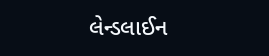લેન્ડલાઈન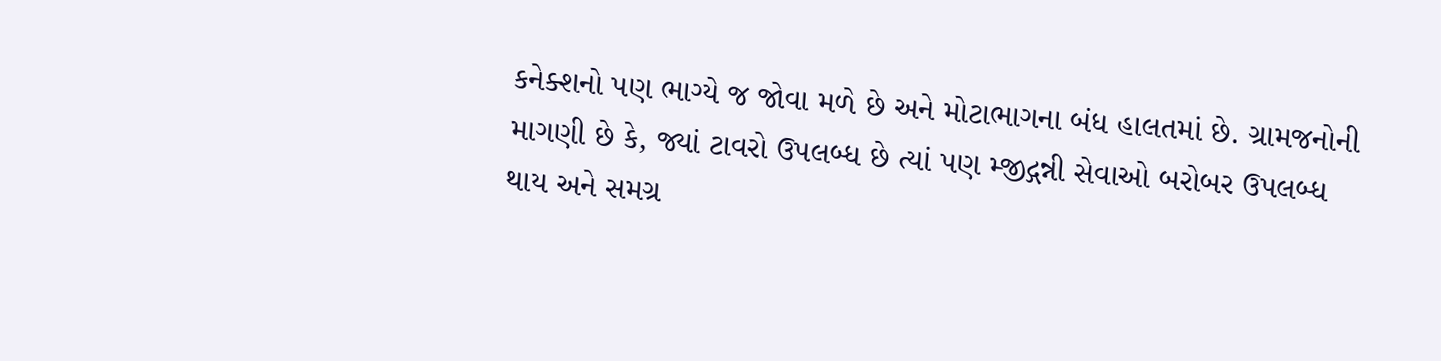કનેક્શનો પણ ભાગ્યે જ જોવા મળે છે અને મોટાભાગના બંધ હાલતમાં છે. ગ્રામજનોની માગણી છે કે, જ્યાં ટાવરો ઉપલબ્ધ છે ત્યાં પણ મ્જીદ્ગન્ની સેવાઓ બરોબર ઉપલબ્ધ થાય અને સમગ્ર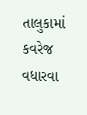તાલુકામાં કવરેજ વધારવા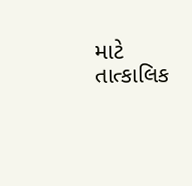માટે તાત્કાલિક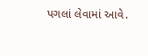પગલાં લેવામાં આવે.